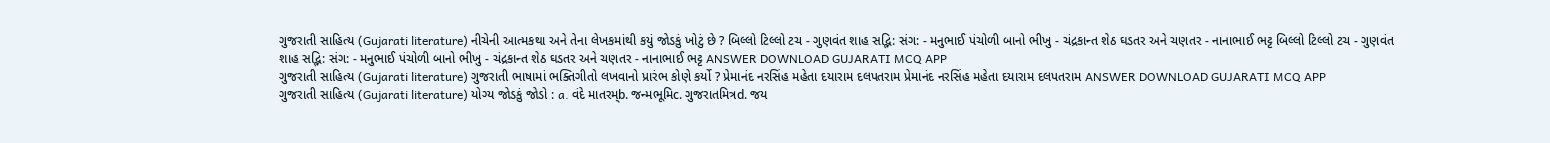ગુજરાતી સાહિત્ય (Gujarati literature) નીચેની આત્મકથા અને તેના લેખકમાંથી કયું જોડકું ખોટું છે ? બિલ્લો ટિલ્લો ટચ - ગુણવંત શાહ સદ્ભિ: સંગ: - મનુભાઈ પંચોળી બાનો ભીખુ - ચંદ્રકાન્ત શેઠ ઘડતર અને ચણતર - નાનાભાઈ ભટ્ટ બિલ્લો ટિલ્લો ટચ - ગુણવંત શાહ સદ્ભિ: સંગ: - મનુભાઈ પંચોળી બાનો ભીખુ - ચંદ્રકાન્ત શેઠ ઘડતર અને ચણતર - નાનાભાઈ ભટ્ટ ANSWER DOWNLOAD GUJARATI MCQ APP
ગુજરાતી સાહિત્ય (Gujarati literature) ગુજરાતી ભાષામાં ભક્તિગીતો લખવાનો પ્રારંભ કોણે કર્યો ? પ્રેમાનંદ નરસિંહ મહેતા દયારામ દલપતરામ પ્રેમાનંદ નરસિંહ મહેતા દયારામ દલપતરામ ANSWER DOWNLOAD GUJARATI MCQ APP
ગુજરાતી સાહિત્ય (Gujarati literature) યોગ્ય જોડકું જોડો : a. વંદે માતરમ્b. જન્મભૂમિc. ગુજરાતમિત્રd. જય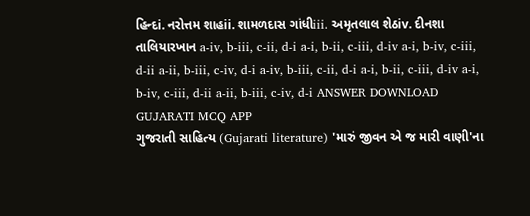હિન્દi. નરોત્તમ શાહii. શામળદાસ ગાંધીiii. અમૃતલાલ શેઠiv. દીનશા તાલિયારખાન a-iv, b-iii, c-ii, d-i a-i, b-ii, c-iii, d-iv a-i, b-iv, c-iii, d-ii a-ii, b-iii, c-iv, d-i a-iv, b-iii, c-ii, d-i a-i, b-ii, c-iii, d-iv a-i, b-iv, c-iii, d-ii a-ii, b-iii, c-iv, d-i ANSWER DOWNLOAD GUJARATI MCQ APP
ગુજરાતી સાહિત્ય (Gujarati literature) 'મારું જીવન એ જ મારી વાણી'ના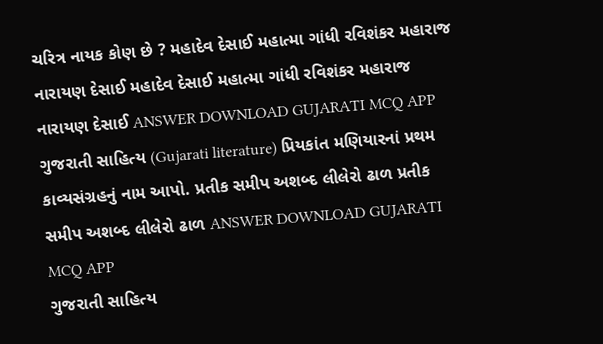ચરિત્ર નાયક કોણ છે ? મહાદેવ દેસાઈ મહાત્મા ગાંધી રવિશંકર મહારાજ નારાયણ દેસાઈ મહાદેવ દેસાઈ મહાત્મા ગાંધી રવિશંકર મહારાજ નારાયણ દેસાઈ ANSWER DOWNLOAD GUJARATI MCQ APP
ગુજરાતી સાહિત્ય (Gujarati literature) પ્રિયકાંત મણિયારનાં પ્રથમ કાવ્યસંગ્રહનું નામ આપો. પ્રતીક સમીપ અશબ્દ લીલેરો ઢાળ પ્રતીક સમીપ અશબ્દ લીલેરો ઢાળ ANSWER DOWNLOAD GUJARATI MCQ APP
ગુજરાતી સાહિત્ય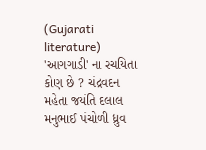(Gujarati literature) 'આગગાડી' ના રચયિતા કોણ છે ? ચંદ્રવદન મહેતા જયંતિ દલાલ મનુભાઈ પંચોળી ધ્રુવ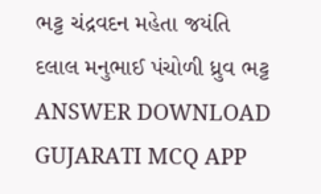ભટ્ટ ચંદ્રવદન મહેતા જયંતિ દલાલ મનુભાઈ પંચોળી ધ્રુવ ભટ્ટ ANSWER DOWNLOAD GUJARATI MCQ APP